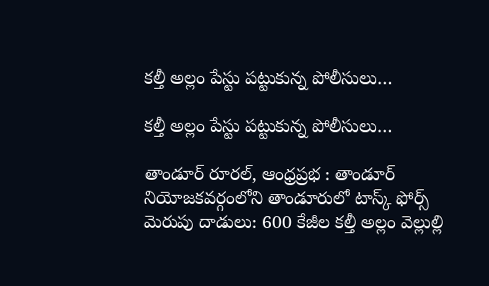కల్తీ అల్లం పేస్టు పట్టుకున్న పోలీసులు…

కల్తీ అల్లం పేస్టు పట్టుకున్న పోలీసులు…

తాండూర్ రూరల్, ఆంధ్రప్రభ : తాండూర్ నియోజకవర్గంలోని తాండూరులో టాస్క్ ఫోర్స్ మెరుపు దాడులు: 600 కేజీల కల్తీ అల్లం వెల్లుల్లి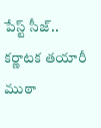పేస్ట్ సీజ్.. కర్ణాటక తయారీ ముఠా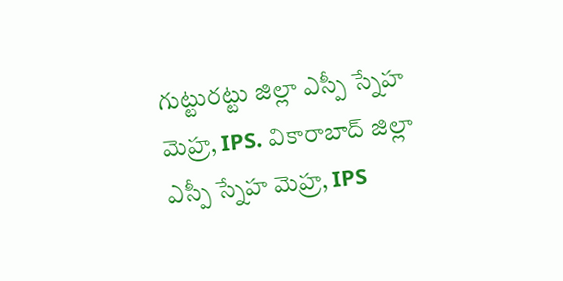గుట్టురట్టు జిల్లా ఎస్పీ స్నేహ మెహ్ర, IPS. వికారాబాద్ జిల్లా ఎస్పీ స్నేహ మెహ్ర, IPS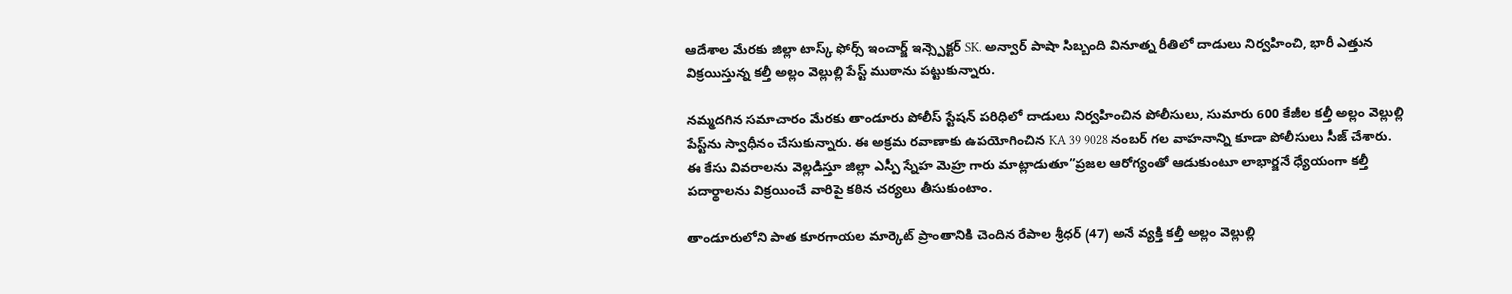ఆదేశాల మేరకు జిల్లా టాస్క్ ఫోర్స్ ఇంచార్జ్ ఇన్స్పెక్టర్ SK. అన్వార్ పాషా సిబ్బంది వినూత్న రీతిలో దాడులు నిర్వహించి, భారీ ఎత్తున విక్రయిస్తున్న కల్తీ అల్లం వెల్లుల్లి పేస్ట్ ముఠాను పట్టుకున్నారు.

నమ్మదగిన సమాచారం మేరకు తాండూరు పోలీస్ స్టేషన్ పరిధిలో దాడులు నిర్వహించిన పోలీసులు, సుమారు 600 కేజీల కల్తీ అల్లం వెల్లుల్లి పేస్ట్‌ను స్వాధీనం చేసుకున్నారు. ఈ అక్రమ రవాణాకు ఉపయోగించిన KA 39 9028 నంబర్ గల వాహనాన్ని కూడా పోలీసులు సీజ్ చేశారు. ఈ కేసు వివరాలను వెల్లడిస్తూ జిల్లా ఎస్పీ స్నేహ మెహ్ర గారు మాట్లాడుతూ”ప్రజల ఆరోగ్యంతో ఆడుకుంటూ లాభార్జనే ధ్యేయంగా కల్తీ పదార్థాలను విక్రయించే వారిపై కఠిన చర్యలు తీసుకుంటాం.

తాండూరులోని పాత కూరగాయల మార్కెట్ ప్రాంతానికి చెందిన రేపాల శ్రీధర్ (47) అనే వ్యక్తి కల్తీ అల్లం వెల్లుల్లి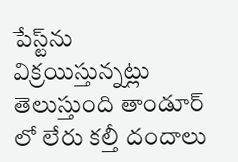పేస్ట్‌ను విక్రయిస్తున్నట్లు తెలుస్తుంది తాండూర్ లో లేరు కల్తీ దందాలు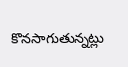కొనసాగుతున్నట్లు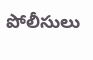పోలీసులు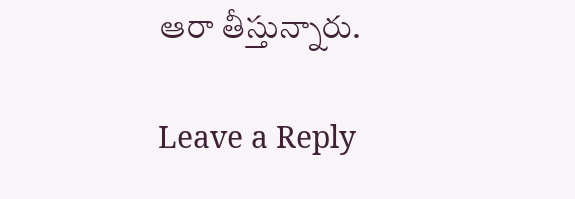ఆరా తీస్తున్నారు.

Leave a Reply